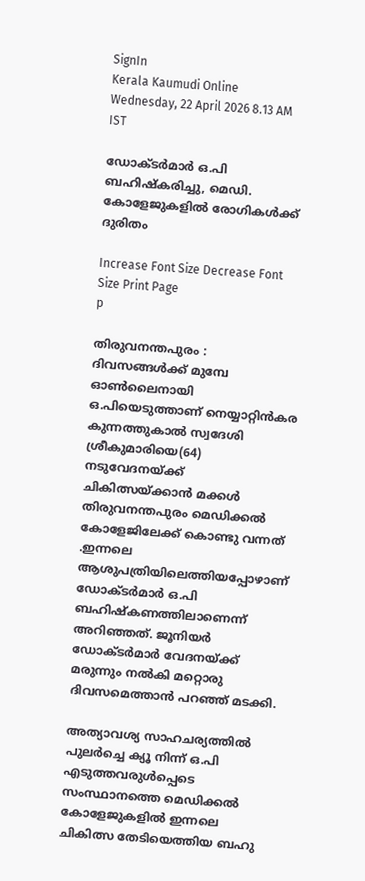SignIn
Kerala Kaumudi Online
Wednesday, 22 April 2026 8.13 AM IST

ഡോക്ടർമാർ ഒ.പി ബഹിഷ്കരിച്ചു, മെഡി. കോളേജുകളിൽ രോഗികൾക്ക് ദുരിതം

Increase Font Size Decrease Font Size Print Page
p

തിരുവനന്തപുരം : ദിവസങ്ങൾക്ക് മുമ്പേ ഓൺലൈനായി ഒ.പിയെടുത്താണ് നെയ്യാറ്റിൻകര കുന്നത്തുകാൽ സ്വദേശി ശ്രീകുമാരിയെ(64) നടുവേദനയ്ക്ക് ചികിത്സയ്ക്കാൻ മക്കൾ തിരുവനന്തപുരം മെഡിക്കൽ കോളേജിലേക്ക് കൊണ്ടു വന്നത് .ഇന്നലെ ആശുപത്രിയിലെത്തിയപ്പോഴാണ് ഡോക്ടർമാർ ഒ.പി ബഹിഷ്കണത്തിലാണെന്ന് അറിഞ്ഞത്. ജൂനിയർ ഡോക്ടർമാർ വേദനയ്ക്ക് മരുന്നും നൽകി മറ്റൊരു ദിവസമെത്താൻ പറഞ്ഞ് മടക്കി.

അത്യാവശ്യ സാഹചര്യത്തിൽ പുലർച്ചെ ക്യൂ നിന്ന് ഒ.പി എടുത്തവരുൾപ്പെടെ സംസ്ഥാനത്തെ മെഡിക്കൽ കോളേജുകളിൽ ഇന്നലെ ചികിത്സ തേടിയെത്തിയ ബഹു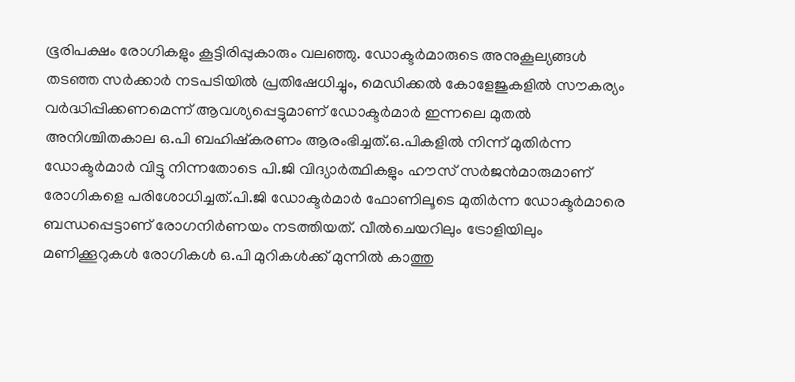ഭൂരിപക്ഷം രോഗികളും കൂട്ടിരിപ്പുകാരും വലഞ്ഞു. ഡോക്ടർമാരുടെ അനുകൂല്യങ്ങൾ തടഞ്ഞ സർക്കാർ നടപടിയിൽ പ്രതിഷേധിച്ചും, മെഡിക്കൽ കോളേജുകളിൽ സൗകര്യം വർദ്ധിപ്പിക്കണമെന്ന് ആവശ്യപ്പെട്ടുമാണ് ഡോക്ടർമാർ ഇന്നലെ മുതൽ അനിശ്ചിതകാല ഒ.പി ബഹിഷ്കരണം ആരംഭിച്ചത്.ഒ.പികളിൽ നിന്ന് മുതിർന്ന ഡോക്ടർമാർ വിട്ടു നിന്നതോടെ പി.ജി വിദ്യാർത്ഥികളും ഹൗസ് സർജൻമാരുമാണ് രോഗികളെ പരിശോധിച്ചത്.പി.ജി ഡോക്ടർമാർ ഫോണിലൂടെ മുതിർന്ന ഡോക്ടർമാരെ ബന്ധപ്പെട്ടാണ് രോഗനിർണയം നടത്തിയത്. വീൽചെയറിലും ട്രോളിയിലും മണിക്കൂറുകൾ രോഗികൾ ഒ.പി മുറികൾക്ക് മുന്നിൽ കാത്തു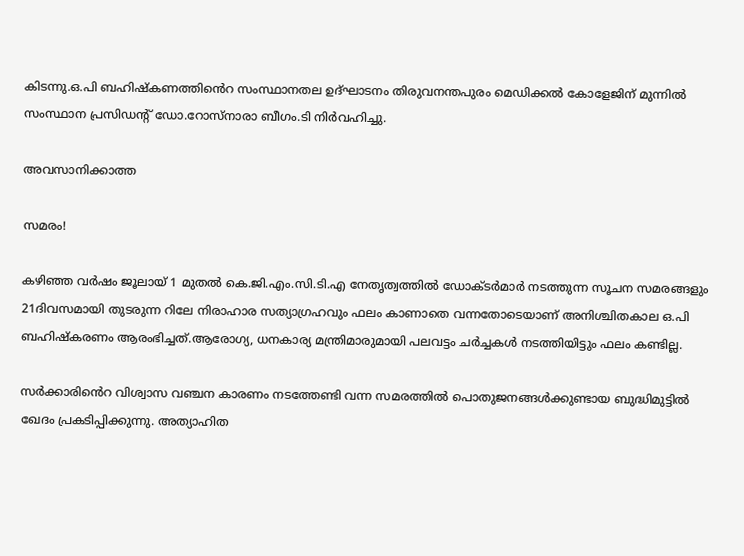കിടന്നു.ഒ.പി ബഹിഷ്കണത്തിൻെറ സംസ്ഥാനതല ഉദ്ഘാടനം തിരുവനന്തപുരം മെഡിക്കൽ കോളേജിന് മുന്നിൽ സംസ്ഥാന പ്രസിഡന്റ് ഡോ.റോസ്‌നാരാ ബീഗം.ടി നിർവഹിച്ചു.

അവസാനിക്കാത്ത

സമരം!

കഴിഞ്ഞ വർഷം ജൂലായ് 1 മുതൽ കെ.ജി.എം.സി.ടി.എ നേതൃത്വത്തിൽ ഡോക്ടർമാർ നടത്തുന്ന സൂചന സമരങ്ങളും 21ദിവസമായി തുടരുന്ന റിലേ നിരാഹാര സത്യാഗ്രഹവും ഫലം കാണാതെ വന്നതോടെയാണ് അനിശ്ചിതകാല ഒ.പി ബഹിഷ്കരണം ആരംഭിച്ചത്.ആരോഗ്യ, ധനകാര്യ മന്ത്രിമാരുമായി പലവട്ടം ചർച്ചകൾ നടത്തിയിട്ടും ഫലം കണ്ടില്ല.

സർക്കാരിൻെറ വിശ്വാസ വഞ്ചന കാരണം നടത്തേണ്ടി വന്ന സമരത്തിൽ പൊതുജനങ്ങൾക്കുണ്ടായ ബുദ്ധിമുട്ടിൽ ഖേദം പ്രകടിപ്പിക്കുന്നു. അത്യാഹിത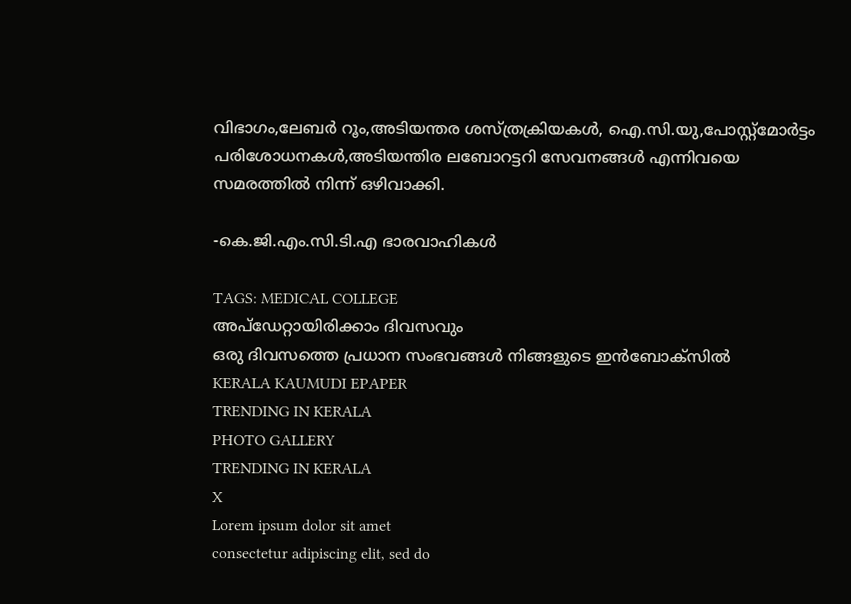വിഭാഗം,ലേബർ റൂം,അടിയന്തര ശസ്ത്രക്രിയകൾ, ഐ.സി.യു,പോസ്റ്റ്‌മോർട്ടം പരിശോധനകൾ,അടിയന്തിര ലബോറട്ടറി സേവനങ്ങൾ എന്നിവയെ സമരത്തിൽ നിന്ന് ഒഴിവാക്കി.

-കെ.ജി.എം.സി.ടി.എ ഭാരവാഹികൾ

TAGS: MEDICAL COLLEGE
അപ്ഡേറ്റായിരിക്കാം ദിവസവും
ഒരു ദിവസത്തെ പ്രധാന സംഭവങ്ങൾ നിങ്ങളുടെ ഇൻബോക്സിൽ
KERALA KAUMUDI EPAPER
TRENDING IN KERALA
PHOTO GALLERY
TRENDING IN KERALA
X
Lorem ipsum dolor sit amet
consectetur adipiscing elit, sed do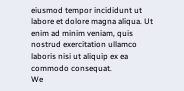eiusmod tempor incididunt ut labore et dolore magna aliqua. Ut enim ad minim veniam, quis nostrud exercitation ullamco laboris nisi ut aliquip ex ea commodo consequat.
We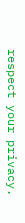respect your privacy.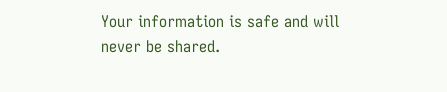Your information is safe and will never be shared.